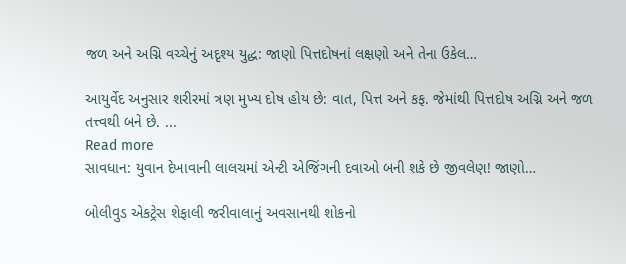જળ અને અગ્નિ વચ્ચેનું અદૃશ્ય યુદ્ધ: જાણો પિત્તદોષનાં લક્ષણો અને તેના ઉકેલ…

આયુર્વેદ અનુસાર શરીરમાં ત્રણ મુખ્ય દોષ હોય છે: વાત, પિત્ત અને કફ. જેમાંથી પિત્તદોષ અગ્નિ અને જળ તત્ત્વથી બને છે. ...
Read more
સાવધાન: યુવાન દેખાવાની લાલચમાં એન્ટી એજિંગની દવાઓ બની શકે છે જીવલેણ! જાણો…

બોલીવુડ એકટ્રેસ શેફાલી જરીવાલાનું અવસાનથી શોકનો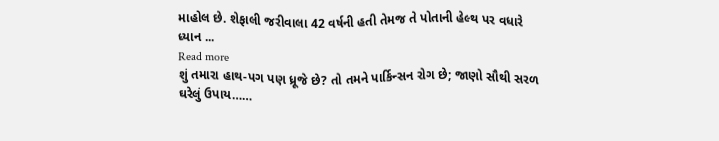માહોલ છે. શેફાલી જરીવાલા 42 વર્ષની હતી તેમજ તે પોતાની હેલ્થ પર વધારે ધ્યાન ...
Read more
શું તમારા હાથ-પગ પણ ધ્રૂજે છે? તો તમને પાર્કિન્સન રોગ છે; જાણો સૌથી સરળ ઘરેલું ઉપાય……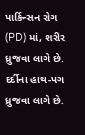પાર્કિન્સન રોગ (PD) માં, શરીર ધ્રુજવા લાગે છે. દર્દીના હાથ-પગ ધ્રુજવા લાગે છે.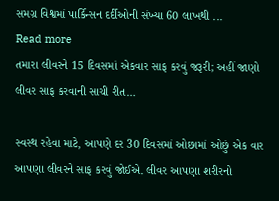સમગ્ર વિશ્વમાં પાર્કિન્સન દર્દીઓની સંખ્યા 60 લાખથી ...
Read more
તમારા લીવરને 15 દિવસમાં એકવાર સાફ કરવું જરૂરી; અહીં જાણો લીવર સાફ કરવાની સાચી રીત…

સ્વસ્થ રહેવા માટે, આપણે દર 30 દિવસમાં ઓછામાં ઓછું એક વાર આપણા લીવરને સાફ કરવું જોઈએ. લીવર આપણા શરીરનો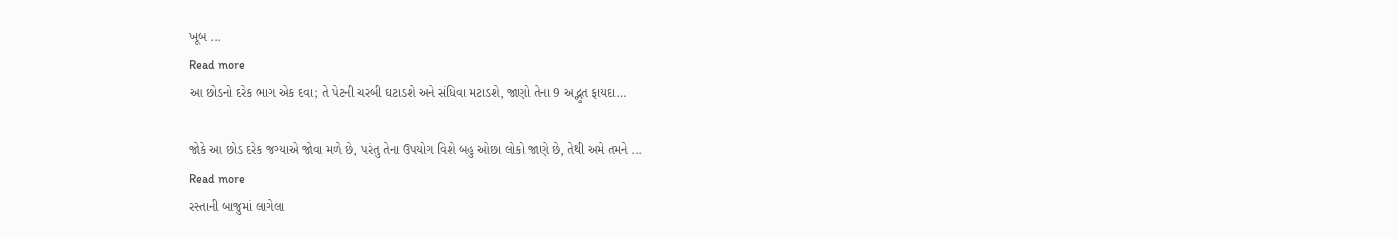ખૂબ ...
Read more
આ છોડનો દરેક ભાગ એક દવા; તે પેટની ચરબી ઘટાડશે અને સંધિવા મટાડશે, જાણો તેના 9 અદ્ભુત ફાયદા…

જોકે આ છોડ દરેક જગ્યાએ જોવા મળે છે, પરંતુ તેના ઉપયોગ વિશે બહુ ઓછા લોકો જાણે છે, તેથી અમે તમને ...
Read more
રસ્તાની બાજુમાં લાગેલા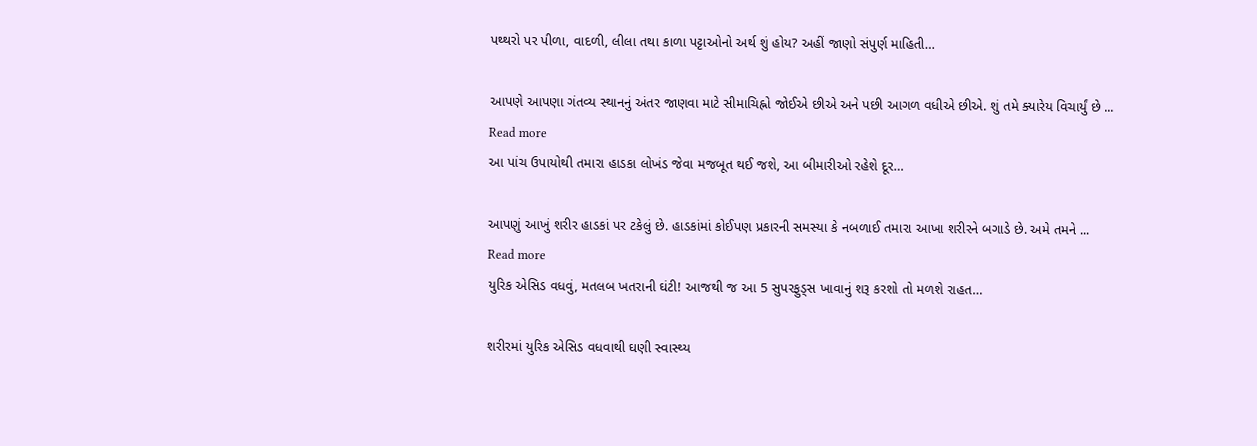પથ્થરો પર પીળા, વાદળી, લીલા તથા કાળા પટ્ટાઓનો અર્થ શું હોય? અહીં જાણો સંપુર્ણ માહિતી…

આપણે આપણા ગંતવ્ય સ્થાનનું અંતર જાણવા માટે સીમાચિહ્નો જોઈએ છીએ અને પછી આગળ વધીએ છીએ. શું તમે ક્યારેય વિચાર્યું છે ...
Read more
આ પાંચ ઉપાયોથી તમારા હાડકા લોખંડ જેવા મજબૂત થઈ જશે, આ બીમારીઓ રહેશે દૂર…

આપણું આખું શરીર હાડકાં પર ટકેલું છે. હાડકાંમાં કોઈપણ પ્રકારની સમસ્યા કે નબળાઈ તમારા આખા શરીરને બગાડે છે. અમે તમને ...
Read more
યુરિક એસિડ વધવું, મતલબ ખતરાની ઘંટી! આજથી જ આ 5 સુપરફુડ્સ ખાવાનું શરૂ કરશો તો મળશે રાહત…

શરીરમાં યુરિક એસિડ વધવાથી ઘણી સ્વાસ્થ્ય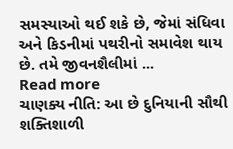સમસ્યાઓ થઈ શકે છે, જેમાં સંધિવા અને કિડનીમાં પથરીનો સમાવેશ થાય છે. તમે જીવનશૈલીમાં ...
Read more
ચાણક્ય નીતિ: આ છે દુનિયાની સૌથી શક્તિશાળી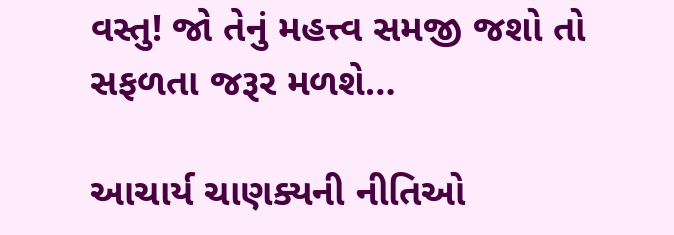વસ્તુ! જો તેનું મહત્ત્વ સમજી જશો તો સફળતા જરૂર મળશે…

આચાર્ય ચાણક્યની નીતિઓ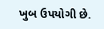ખુબ ઉપયોગી છે.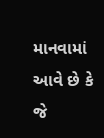માનવામાં આવે છે કે જે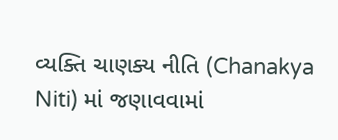વ્યક્તિ ચાણક્ય નીતિ (Chanakya Niti) માં જણાવવામાં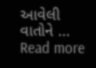આવેલી વાતોને ...
Read more